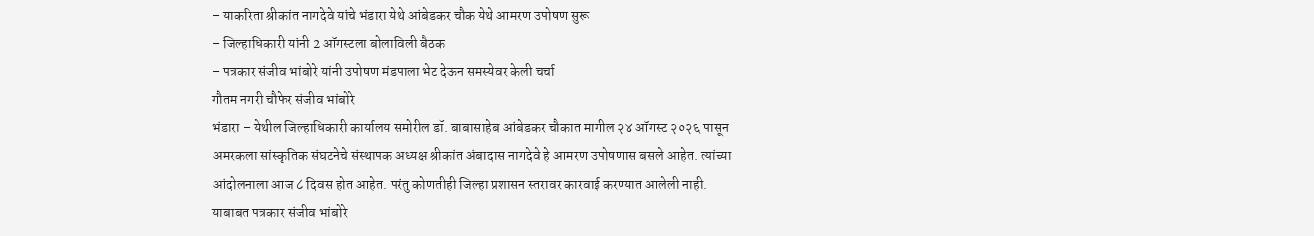– याकरिता श्रीकांत नागदेवे यांचे भंडारा येथे आंबेडकर चौक येथे आमरण उपोषण सुरू
– जिल्हाधिकारी यांनी 2 ऑगस्टला बोलाविली बैठक
– पत्रकार संजीव भांबोरे यांनी उपोषण मंडपाला भेट देऊन समस्येवर केली चर्चा
गौतम नगरी चौफेर संजीव भांबोरे
भंडारा – येथील जिल्हाधिकारी कार्यालय समोरील डॉ. बाबासाहेब आंबेडकर चौकात मागील २४ ऑगस्ट २०२६ पासून अमरकला सांस्कृतिक संघटनेचे संस्थापक अध्यक्ष श्रीकांत अंबादास नागदेवे हे आमरण उपोषणास बसले आहेत. त्यांच्या आंदोलनाला आज ८ दिवस होत आहेत. परंतु कोणतीही जिल्हा प्रशासन स्तरावर कारवाई करण्यात आलेली नाही. याबाबत पत्रकार संजीव भांबोरे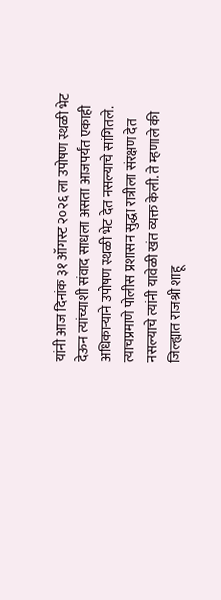यांनी आज दिनांक ३१ ऑगस्ट २०२६ ला उपोषण स्थळी भेट देऊन त्यांच्याशी संवाद साधला असता आजपर्यंत एकाही अधिकाऱ्याने उपोषण स्थळी भेट देत नसल्याचे सांगितले. त्याचप्रमाणे पोलीस प्रशासन सुद्धा रात्रीला संरक्षण देत नसल्याचे त्यांनी यावेळी खंत व्यक्त केली. ते म्हणाले की जिल्ह्यात राजश्री शाहू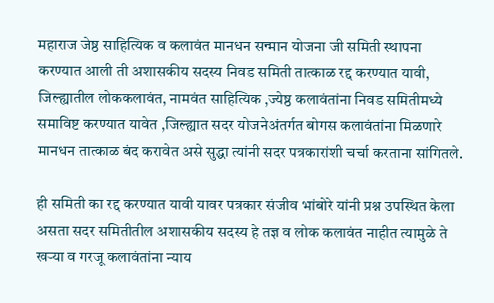महाराज जेष्ठ साहित्यिक व कलावंत मानधन सन्मान योजना जी समिती स्थापना करण्यात आली ती अशासकीय सदस्य निवड समिती तात्काळ रद्द करण्यात यावी, जिल्ह्यातील लोककलावंत, नामवंत साहित्यिक ,ज्येष्ठ कलावंतांना निवड समितीमध्ये समाविष्ट करण्यात यावेत ,जिल्ह्यात सदर योजनेअंतर्गत बोगस कलावंतांना मिळणारे मानधन तात्काळ बंद करावेत असे सुद्धा त्यांनी सदर पत्रकारांशी चर्चा करताना सांगितले.

ही समिती का रद्द करण्यात यावी यावर पत्रकार संजीव भांबोरे यांनी प्रश्न उपस्थित केला असता सदर समितीतील अशासकीय सदस्य हे तज्ञ व लोक कलावंत नाहीत त्यामुळे ते खऱ्या व गरजू कलावंतांना न्याय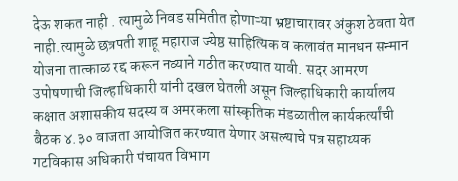देऊ शकत नाही . त्यामुळे निवड समितीत होणाऱ्या भ्रष्टाचारावर अंकुश ठेवता येत नाही.त्यामुळे छत्रपती शाहू महाराज ज्येष्ठ साहित्यिक व कलावंत मानधन सन्मान योजना तात्काळ रद्द करून नव्याने गठीत करण्यात यावी. सदर आमरण उपोषणाची जिल्हाधिकारी यांनी दखल घेतली असून जिल्हाधिकारी कार्यालय कक्षात अशासकीय सदस्य व अमरकला सांस्कृतिक मंडळातील कार्यकर्त्यांची बैठक ४.३० वाजता आयोजित करण्यात येणार असल्याचे पत्र सहाय्यक गटविकास अधिकारी पंचायत विभाग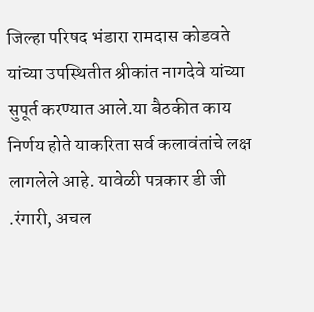जिल्हा परिषद भंडारा रामदास कोडवते यांच्या उपस्थितीत श्रीकांत नागदेवे यांच्या सुपूर्त करण्यात आले.या बैठकीत काय निर्णय होते याकरिता सर्व कलावंतांचे लक्ष लागलेले आहे. यावेळी पत्रकार डी जी .रंगारी, अचल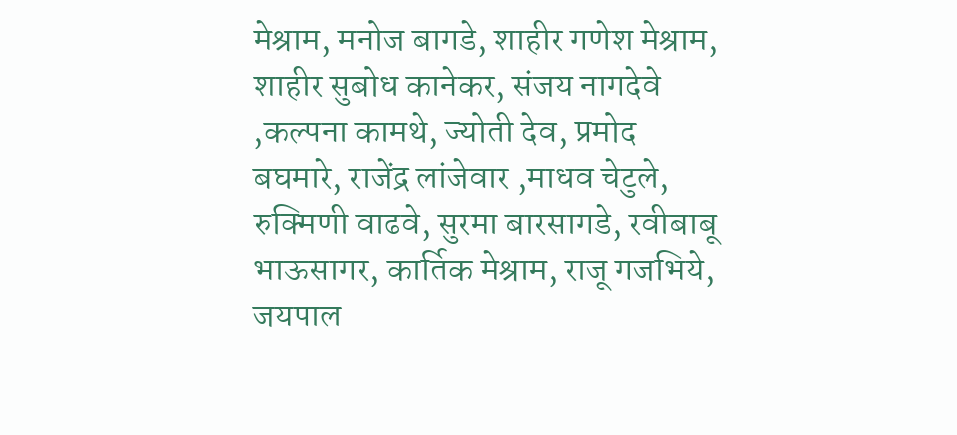मेश्राम, मनोज बागडे, शाहीर गणेश मेश्राम, शाहीर सुबोध कानेकर, संजय नागदेवे ,कल्पना कामथे, ज्योती देव, प्रमोद बघमारे, राजेंद्र लांजेवार ,माधव चेटुले, रुक्मिणी वाढवे, सुरमा बारसागडे, रवीबाबू भाऊसागर, कार्तिक मेश्राम, राजू गजभिये, जयपाल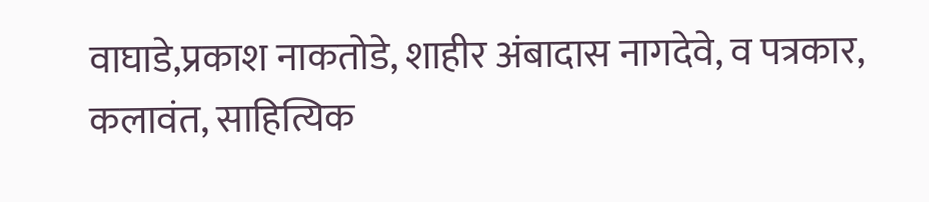वाघाडे,प्रकाश नाकतोडे, शाहीर अंबादास नागदेवे, व पत्रकार, कलावंत, साहित्यिक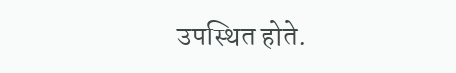उपस्थित होते.